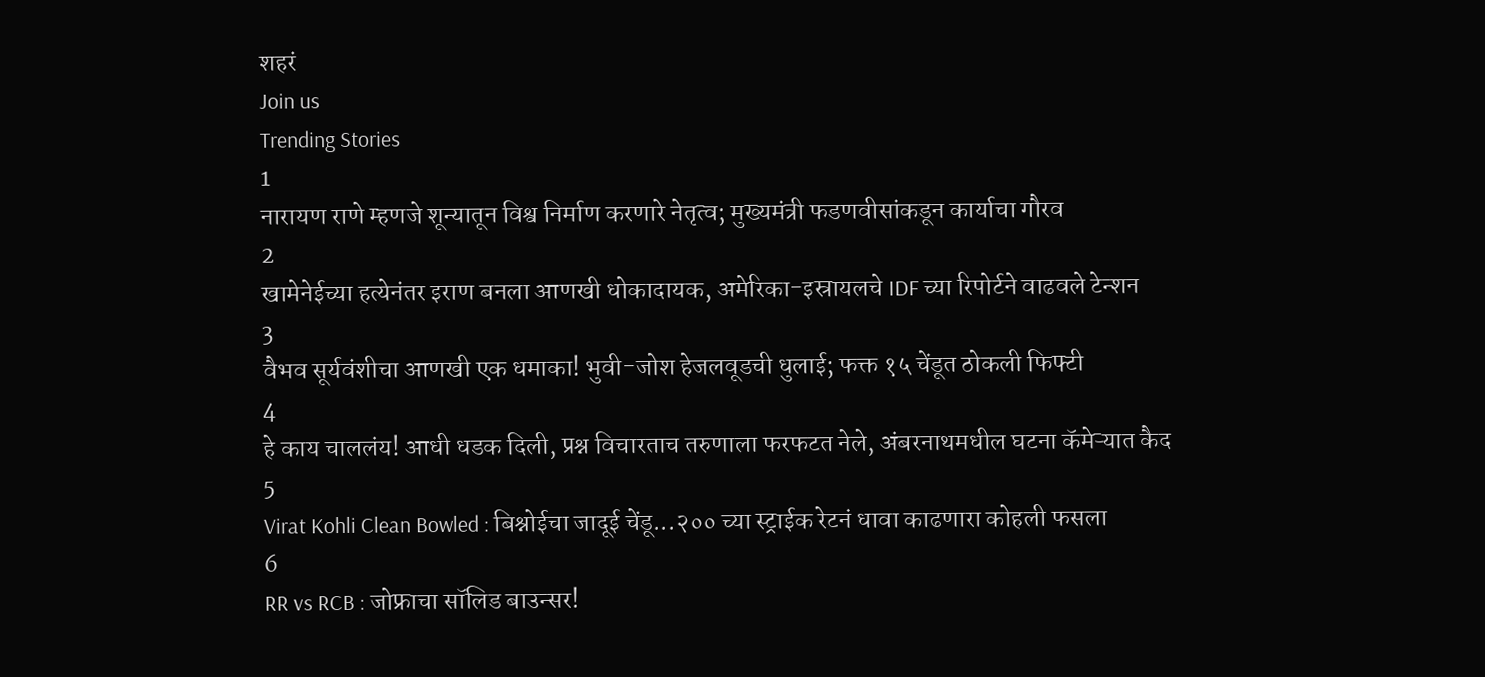शहरं
Join us
Trending Stories
1
नारायण राणे म्हणजे शून्यातून विश्व निर्माण करणारे नेतृत्व; मुख्यमंत्री फडणवीसांकडून कार्याचा गौरव
2
खामेनेईच्या हत्येनंतर इराण बनला आणखी धोकादायक, अमेरिका-इस्रायलचे IDF च्या रिपोर्टने वाढवले टेन्शन
3
वैभव सूर्यवंशीचा आणखी एक धमाका! भुवी-जोश हेजलवूडची धुलाई; फक्त १५ चेंडूत ठोकली फिफ्टी
4
हे काय चाललंय! आधी धडक दिली, प्रश्न विचारताच तरुणाला फरफटत नेले, अंबरनाथमधील घटना कॅमेऱ्यात कैद
5
Virat Kohli Clean Bowled : बिश्नोईचा जादूई चेंडू...२०० च्या स्ट्राईक रेटनं धावा काढणारा कोहली फसला
6
RR vs RCB : जोफ्राचा सॉलिड बाउन्सर!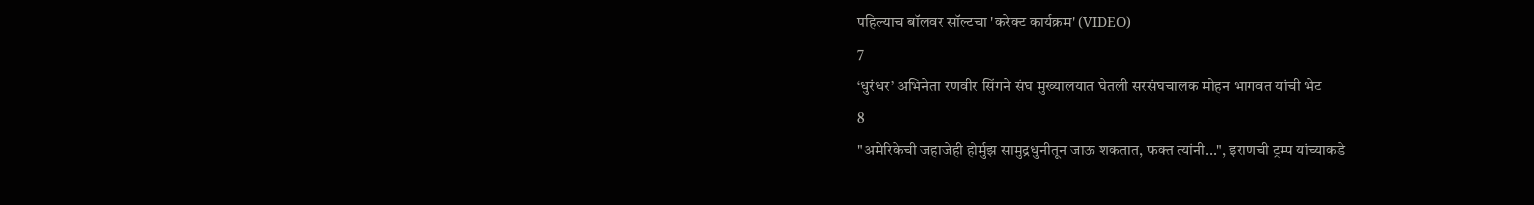पहिल्याच बॉलवर सॉल्टचा 'करेक्ट कार्यक्रम' (VIDEO)
7
‘धुरंधर’ अभिनेता रणवीर सिंगने संघ मुख्यालयात घेतली सरसंघचालक मोहन भागवत यांची भेट
8
"अमेरिकेची जहाजेही होर्मुझ सामुद्रधुनीतून जाऊ शकतात, फक्त त्यांनी...", इराणची ट्रम्प यांच्याकडे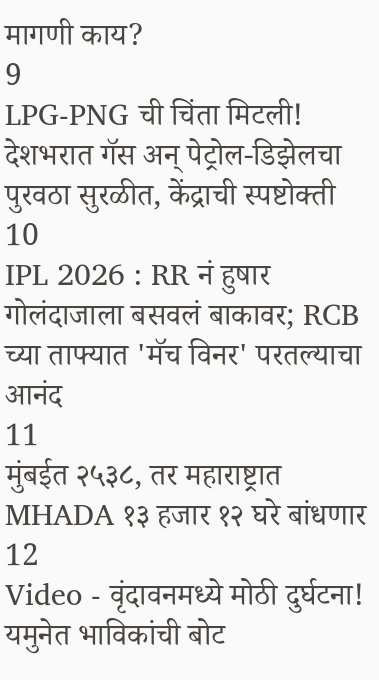मागणी काय?
9
LPG-PNG ची चिंता मिटली! देशभरात गॅस अन् पेट्रोल-डिझेलचा पुरवठा सुरळीत, केंद्राची स्पष्टोक्ती
10
IPL 2026 : RR नं हुषार गोलंदाजाला बसवलं बाकावर; RCB च्या ताफ्यात 'मॅच विनर' परतल्याचा आनंद
11
मुंबईत २५३८, तर महाराष्ट्रात MHADA १३ हजार १२ घरे बांधणार
12
Video - वृंदावनमध्ये मोठी दुर्घटना! यमुनेत भाविकांची बोट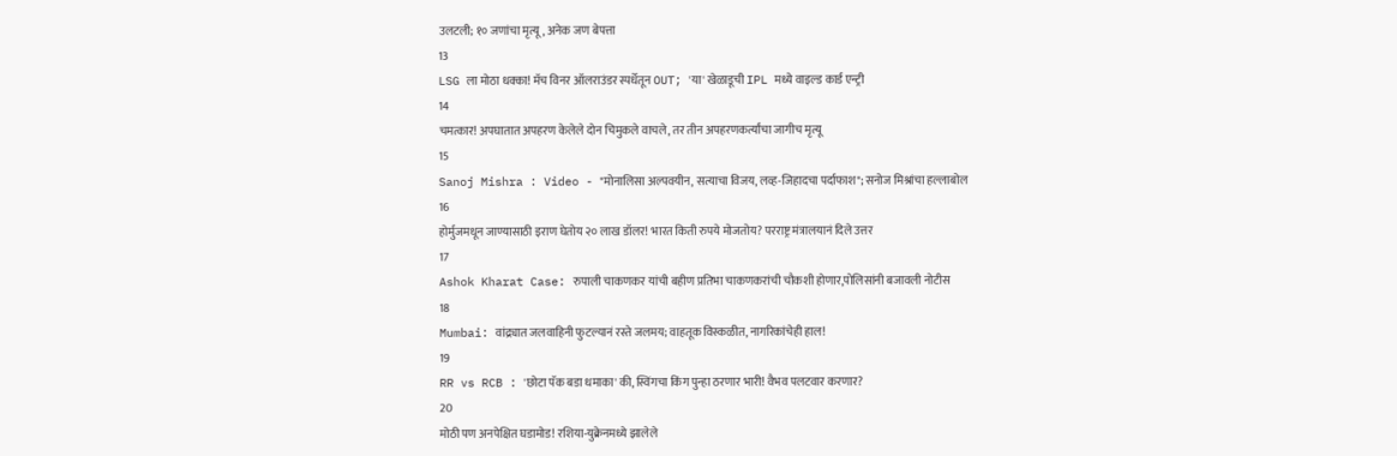उलटली; १० जणांचा मृत्यू, अनेक जण बेपत्ता
13
LSG ला मोठा धक्का! मॅच विनर ऑलराउंडर स्पर्धेतून OUT; 'या' खेळाडूची IPL मध्ये वाइल्ड कार्ड एन्ट्री
14
चमत्कार! अपघातात अपहरण केलेले दोन चिमुकले वाचले, तर तीन अपहरणकर्त्यांचा जागीच मृत्यू
15
Sanoj Mishra : Video - "मोनालिसा अल्पवयीन, सत्याचा विजय, लव्ह-जिहादचा पर्दाफाश"; सनोज मिश्रांचा हल्लाबोल
16
होर्मुजमधून जाण्यासाठी इराण घेतोय २० लाख डॉलर! भारत किती रुपये मोजतोय? परराष्ट्र मंत्रालयानं दिले उत्तर
17
Ashok Kharat Case: रुपाली चाकणकर यांची बहीण प्रतिभा चाकणकरांची चौकशी होणार,पोलिसांनी बजावली नोटीस
18
Mumbai: वांद्र्यात जलवाहिनी फुटल्यानं रस्ते जलमय; वाहतूक विस्कळीत, नागरिकांचेही हाल!
19
RR vs RCB : 'छोटा पॅक बडा धमाका' की, स्विंगचा किंग पुन्हा ठरणार भारी! वैभव पलटवार करणार?
20
मोठी पण अनपेक्षित घडामोड! रशिया-युक्रेनमध्ये झालेले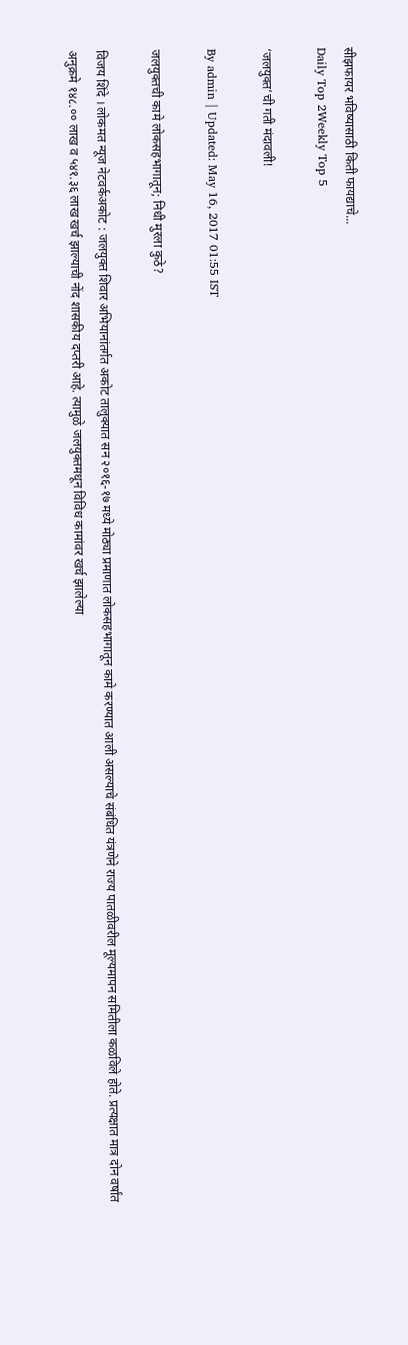सीझफायर भविष्यासाठी किती फायद्याचे...
Daily Top 2Weekly Top 5

‘जलयुक्त’ची गती मंदावली!

By admin | Updated: May 16, 2017 01:55 IST

जलयुक्तची कामे लोकसहभागातून; निधी मुरला कुठे?

विजय शिंदे । लोकमत न्यूज नेटवर्कअकोट : जलयुक्त शिवार अभियानांतर्गत अकोट तालुक्यात सन २०१६-१७ मध्ये मोठ्या प्रमाणात लोकसहभागातून कामे करण्यात आली असल्याचे संबंधित यंत्रणेने राज्य पातळीवरील मूल्यमापन समितीला कळविले होते. प्रत्यक्षात मात्र दोन वर्षांत अनुक्रमे १४८.०० लाख व ५४१.३६ लाख खर्च झाल्याची नोंद शासकीय दप्तरी आहे. त्यामुळे जलयुक्तमधून विविध कामांवर खर्च झालेल्या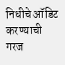निधीचे ऑडिट करण्याची गरज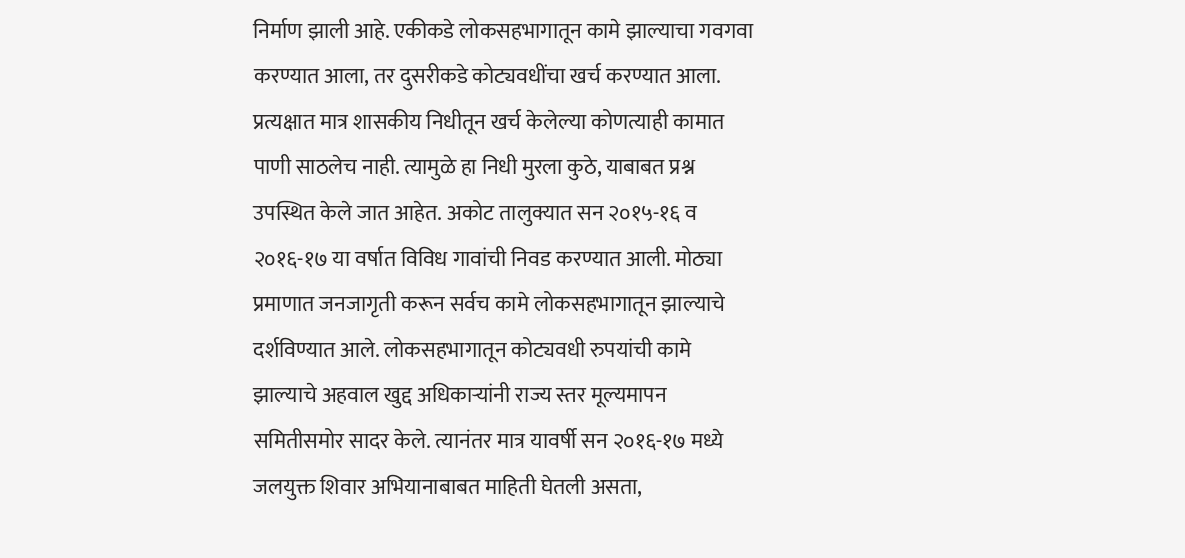निर्माण झाली आहे. एकीकडे लोकसहभागातून कामे झाल्याचा गवगवा करण्यात आला, तर दुसरीकडे कोट्यवधींचा खर्च करण्यात आला. प्रत्यक्षात मात्र शासकीय निधीतून खर्च केलेल्या कोणत्याही कामात पाणी साठलेच नाही. त्यामुळे हा निधी मुरला कुठे, याबाबत प्रश्न उपस्थित केले जात आहेत. अकोट तालुक्यात सन २०१५-१६ व २०१६-१७ या वर्षात विविध गावांची निवड करण्यात आली. मोठ्या प्रमाणात जनजागृती करून सर्वच कामे लोकसहभागातून झाल्याचे दर्शविण्यात आले. लोकसहभागातून कोट्यवधी रुपयांची कामे झाल्याचे अहवाल खुद्द अधिकाऱ्यांनी राज्य स्तर मूल्यमापन समितीसमोर सादर केले. त्यानंतर मात्र यावर्षी सन २०१६-१७ मध्ये जलयुक्त शिवार अभियानाबाबत माहिती घेतली असता,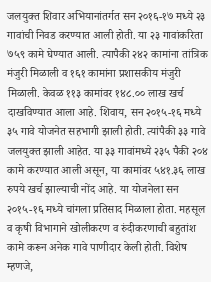जलयुक्त शिवार अभियानांतर्गत सन २०१६-१७ मध्ये २३ गावांची निवड करण्यात आली होती. या २३ गावांकरिता ७५९ कामे घेण्यात आली. त्यापैकी २४२ कामांना तांत्रिक मंजुरी मिळाली व १६१ कामांना प्रशासकीय मंजुरी मिळाली. केवळ ११३ कामांवर १४८.०० लाख खर्च दाखविण्यात आला आहे. शिवाय, सन २०१५-१६ मध्ये ३५ गावे योजनेत सहभागी झाली होती. त्यांपैकी ३३ गावे जलयुक्त झाली आहेत. या ३३ गावांमध्ये २३५ पैकी २०४ कामे करण्यात आली असून, या कामांवर ५४१.३६ लाख रुपये खर्च झाल्याची नोंद आहे. या योजनेला सन २०१५-१६ मध्ये चांगला प्रतिसाद मिळाला होता. महसूल व कृषी विभागाने खोलीकरण व रुंदीकरणाची बहुतांश कामे करून अनेक गावे पाणीदार केली होती. विशेष म्हणजे,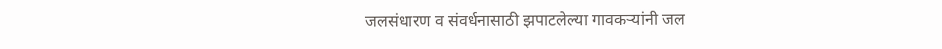जलसंधारण व संवर्धनासाठी झपाटलेल्या गावकऱ्यांनी जल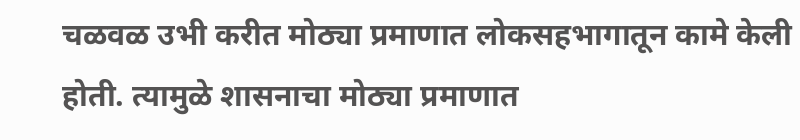चळवळ उभी करीत मोठ्या प्रमाणात लोकसहभागातून कामे केली होती. त्यामुळे शासनाचा मोठ्या प्रमाणात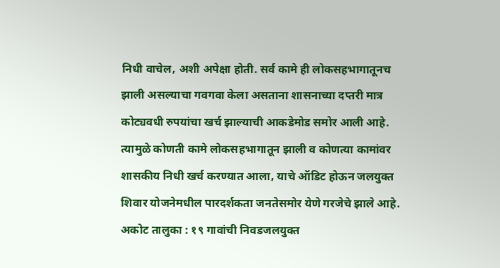निधी वाचेल, अशी अपेक्षा होती. सर्व कामे ही लोकसहभागातूनच झाली असल्याचा गवगवा केला असताना शासनाच्या दप्तरी मात्र कोट्यवधी रुपयांचा खर्च झाल्याची आकडेमोड समोर आली आहे. त्यामुळे कोणती कामे लोकसहभागातून झाली व कोणत्या कामांवर शासकीय निधी खर्च करण्यात आला, याचे ऑडिट होऊन जलयुक्त शिवार योजनेमधील पारदर्शकता जनतेसमोर येणे गरजेचे झाले आहे. अकोट तालुका : १९ गावांची निवडजलयुक्त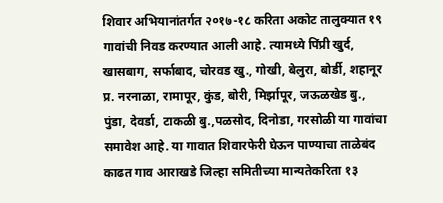शिवार अभियानांतर्गत २०१७-१८ करिता अकोट तालुक्यात १९ गावांची निवड करण्यात आली आहे. त्यामध्ये पिंप्री खुर्द, खासबाग, सर्फाबाद, चोरवड खु., गोखी, बेलुरा, बोर्डी, शहानूर प्र. नरनाळा, रामापूर, कुंड, बोरी, मिर्झापूर, जऊळखेड बु., पुंडा, देवर्डा, टाकळी बु.,पळसोद, दिनोडा, गरसोळी या गावांचा समावेश आहे. या गावात शिवारफेरी घेऊन पाण्याचा ताळेबंद काढत गाव आराखडे जिल्हा समितीच्या मान्यतेकरिता १३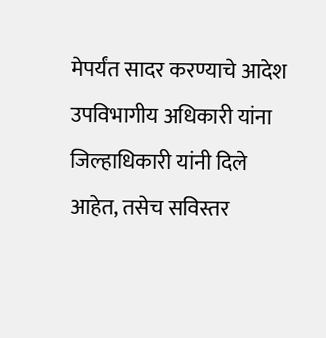मेपर्यंत सादर करण्याचे आदेश उपविभागीय अधिकारी यांना जिल्हाधिकारी यांनी दिले आहेत, तसेच सविस्तर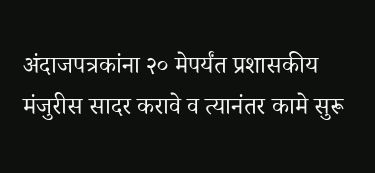अंदाजपत्रकांना २० मेपर्यंत प्रशासकीय मंजुरीस सादर करावे व त्यानंतर कामे सुरू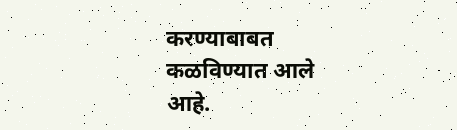करण्याबाबत कळविण्यात आले आहे.